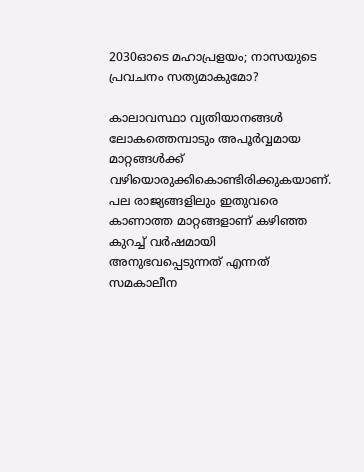2030ഓടെ മഹാപ്രളയം; നാസയുടെ പ്രവചനം സത്യമാകുമോ?

കാലാവസ്ഥാ വ്യതിയാനങ്ങള്‍ ലോകത്തെമ്പാടും അപൂര്‍വ്വമായ മാറ്റങ്ങള്‍ക്ക് വഴിയൊരുക്കികൊണ്ടിരിക്കുകയാണ്. പല രാജ്യങ്ങളിലും ഇതുവരെ കാണാത്ത മാറ്റങ്ങളാണ് കഴിഞ്ഞ കുറച്ച് വര്‍ഷമായി അനുഭവപ്പെടുന്നത് എന്നത് സമകാലീന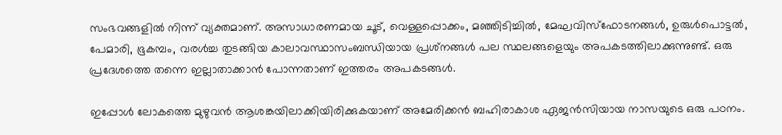സംഭവങ്ങളില്‍ നിന്ന് വ്യക്തമാണ്. അസാധാരണമായ ചൂട്, വെള്ളപ്പൊക്കം, മഞ്ഞിടിച്ചില്‍, മേഘവിസ്‌ഫോടനങ്ങള്‍, ഉരുള്‍പൊട്ടല്‍, പേമാരി, ഭൂകമ്പം, വരള്‍ച്ച തുടങ്ങിയ കാലാവസ്ഥാസംബന്ധിയായ പ്രശ്‌നങ്ങള്‍ പല സ്ഥലങ്ങളെയും അപകടത്തിലാക്കുന്നുണ്ട്. ഒരു പ്രദേശത്തെ തന്നെ ഇല്ലാതാക്കാന്‍ പോന്നതാണ് ഇത്തരം അപകടങ്ങള്‍.

ഇപ്പോള്‍ ലോകത്തെ മുഴുവന്‍ ആശങ്കയിലാക്കിയിരിക്കുകയാണ് അമേരിക്കന്‍ ബഹിരാകാശ ഏജന്‍സിയായ നാസയുടെ ഒരു പഠനം.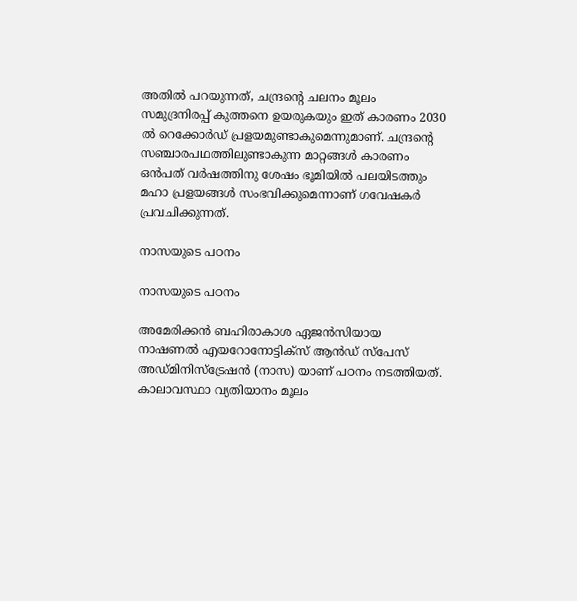അതില്‍ പറയുന്നത്, ചന്ദ്രന്റെ ചലനം മൂലം സമുദ്രനിരപ്പ് കുത്തനെ ഉയരുകയും ഇത് കാരണം 2030 ല്‍ റെക്കോര്‍ഡ് പ്രളയമുണ്ടാകുമെന്നുമാണ്. ചന്ദ്രന്റെ സഞ്ചാരപഥത്തിലുണ്ടാകുന്ന മാറ്റങ്ങള്‍ കാരണം ഒന്‍പത് വര്‍ഷത്തിനു ശേഷം ഭൂമിയില്‍ പലയിടത്തും മഹാ പ്രളയങ്ങള്‍ സംഭവിക്കുമെന്നാണ് ഗവേഷകര്‍ പ്രവചിക്കുന്നത്.

നാസയുടെ പഠനം

നാസയുടെ പഠനം

അമേരിക്കന്‍ ബഹിരാകാശ ഏജന്‍സിയായ നാഷണല്‍ എയറോനോട്ടിക്‌സ് ആന്‍ഡ് സ്‌പേസ് അഡ്മിനിസ്‌ട്രേഷന്‍ (നാസ) യാണ് പഠനം നടത്തിയത്. കാലാവസ്ഥാ വ്യതിയാനം മൂലം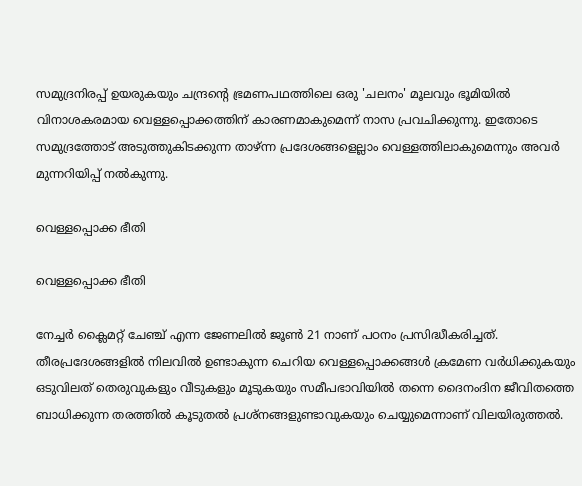സമുദ്രനിരപ്പ് ഉയരുകയും ചന്ദ്രന്റെ ഭ്രമണപഥത്തിലെ ഒരു 'ചലനം' മൂലവും ഭൂമിയില്‍ വിനാശകരമായ വെള്ളപ്പൊക്കത്തിന് കാരണമാകുമെന്ന് നാസ പ്രവചിക്കുന്നു. ഇതോടെ സമുദ്രത്തോട് അടുത്തുകിടക്കുന്ന താഴ്ന്ന പ്രദേശങ്ങളെല്ലാം വെള്ളത്തിലാകുമെന്നും അവര്‍ മുന്നറിയിപ്പ് നല്‍കുന്നു.

വെള്ളപ്പൊക്ക ഭീതി

വെള്ളപ്പൊക്ക ഭീതി

നേച്ചര്‍ ക്ലൈമറ്റ് ചേഞ്ച് എന്ന ജേണലില്‍ ജൂണ്‍ 21 നാണ് പഠനം പ്രസിദ്ധീകരിച്ചത്. തീരപ്രദേശങ്ങളില്‍ നിലവില്‍ ഉണ്ടാകുന്ന ചെറിയ വെള്ളപ്പൊക്കങ്ങള്‍ ക്രമേണ വര്‍ധിക്കുകയും ഒടുവിലത് തെരുവുകളും വീടുകളും മൂടുകയും സമീപഭാവിയില്‍ തന്നെ ദൈനംദിന ജീവിതത്തെ ബാധിക്കുന്ന തരത്തില്‍ കൂടുതല്‍ പ്രശ്നങ്ങളുണ്ടാവുകയും ചെയ്യുമെന്നാണ് വിലയിരുത്തല്‍.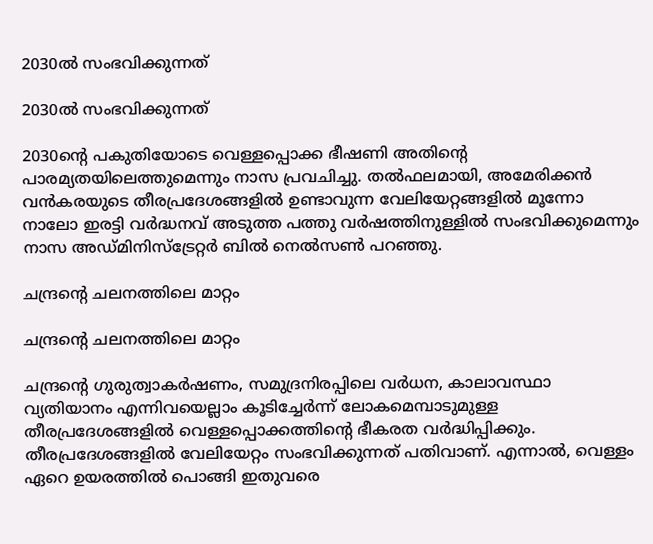2030ല്‍ സംഭവിക്കുന്നത്

2030ല്‍ സംഭവിക്കുന്നത്

2030ന്റെ പകുതിയോടെ വെള്ളപ്പൊക്ക ഭീഷണി അതിന്റെ പാരമ്യതയിലെത്തുമെന്നും നാസ പ്രവചിച്ചു. തല്‍ഫലമായി, അമേരിക്കന്‍ വന്‍കരയുടെ തീരപ്രദേശങ്ങളില്‍ ഉണ്ടാവുന്ന വേലിയേറ്റങ്ങളില്‍ മൂന്നോ നാലോ ഇരട്ടി വര്‍ദ്ധനവ് അടുത്ത പത്തു വര്‍ഷത്തിനുള്ളില്‍ സംഭവിക്കുമെന്നും നാസ അഡ്മിനിസ്‌ട്രേറ്റര്‍ ബില്‍ നെല്‍സണ്‍ പറഞ്ഞു.

ചന്ദ്രന്റെ ചലനത്തിലെ മാറ്റം

ചന്ദ്രന്റെ ചലനത്തിലെ മാറ്റം

ചന്ദ്രന്റെ ഗുരുത്വാകര്‍ഷണം, സമുദ്രനിരപ്പിലെ വര്‍ധന, കാലാവസ്ഥാ വ്യതിയാനം എന്നിവയെല്ലാം കൂടിച്ചേര്‍ന്ന് ലോകമെമ്പാടുമുള്ള തീരപ്രദേശങ്ങളില്‍ വെള്ളപ്പൊക്കത്തിന്റെ ഭീകരത വര്‍ദ്ധിപ്പിക്കും. തീരപ്രദേശങ്ങളില്‍ വേലിയേറ്റം സംഭവിക്കുന്നത് പതിവാണ്. എന്നാല്‍, വെള്ളം ഏറെ ഉയരത്തില്‍ പൊങ്ങി ഇതുവരെ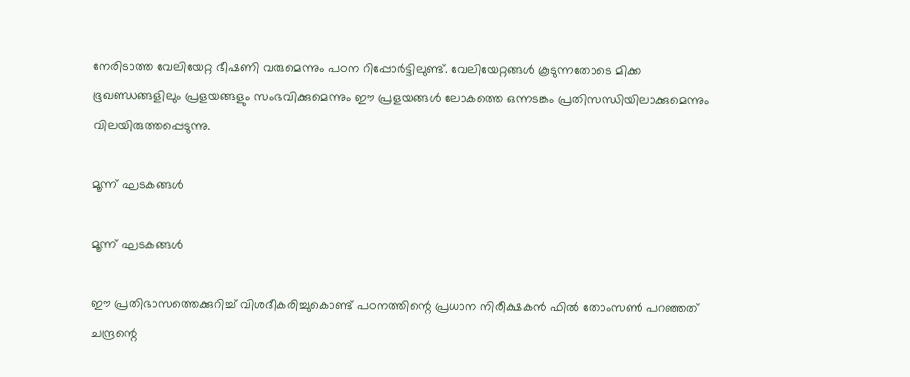നേരിടാത്ത വേലിയേറ്റ ഭീഷണി വരുമെന്നും പഠന റിപ്പോര്‍ട്ടിലുണ്ട്. വേലിയേറ്റങ്ങള്‍ കൂടുന്നതോടെ മിക്ക ഭൂഖണ്ഡങ്ങളിലും പ്രളയങ്ങളും സംഭവിക്കുമെന്നും ഈ പ്രളയങ്ങള്‍ ലോകത്തെ ഒന്നടങ്കം പ്രതിസന്ധിയിലാക്കുമെന്നും വിലയിരുത്തപ്പെടുന്നു.

മൂന്ന് ഘടകങ്ങള്‍

മൂന്ന് ഘടകങ്ങള്‍

ഈ പ്രതിഭാസത്തെക്കുറിച്ച് വിശദീകരിച്ചുകൊണ്ട് പഠനത്തിന്റെ പ്രധാന നിരീക്ഷകന്‍ ഫില്‍ തോംസണ്‍ പറഞ്ഞത് ചന്ദ്രന്റെ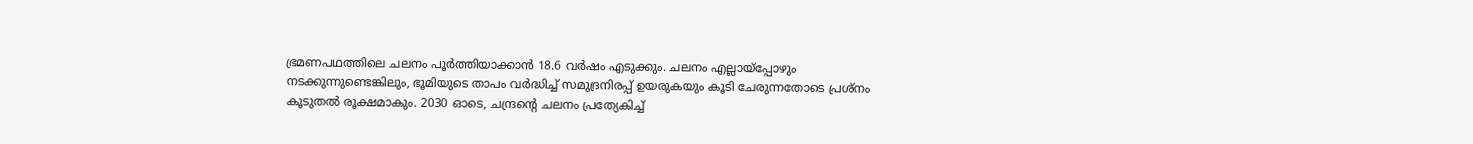ഭ്രമണപഥത്തിലെ ചലനം പൂര്‍ത്തിയാക്കാന്‍ 18.6 വര്‍ഷം എടുക്കും. ചലനം എല്ലായ്‌പ്പോഴും നടക്കുന്നുണ്ടെങ്കിലും, ഭൂമിയുടെ താപം വര്‍ദ്ധിച്ച് സമുദ്രനിരപ്പ് ഉയരുകയും കൂടി ചേരുന്നതോടെ പ്രശ്‌നം കൂടുതല്‍ രൂക്ഷമാകും. 2030 ഓടെ, ചന്ദ്രന്റെ ചലനം പ്രത്യേകിച്ച്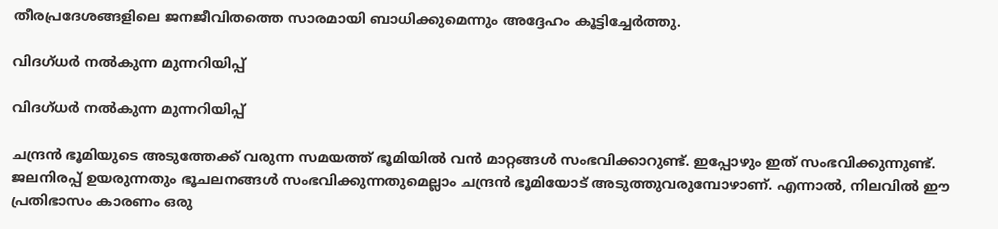തീരപ്രദേശങ്ങളിലെ ജനജീവിതത്തെ സാരമായി ബാധിക്കുമെന്നും അദ്ദേഹം കൂട്ടിച്ചേര്‍ത്തു.

വിദഗ്ധര്‍ നല്‍കുന്ന മുന്നറിയിപ്പ്

വിദഗ്ധര്‍ നല്‍കുന്ന മുന്നറിയിപ്പ്

ചന്ദ്രന്‍ ഭൂമിയുടെ അടുത്തേക്ക് വരുന്ന സമയത്ത് ഭൂമിയില്‍ വന്‍ മാറ്റങ്ങള്‍ സംഭവിക്കാറുണ്ട്. ഇപ്പോഴും ഇത് സംഭവിക്കുന്നുണ്ട്. ജലനിരപ്പ് ഉയരുന്നതും ഭൂചലനങ്ങള്‍ സംഭവിക്കുന്നതുമെല്ലാം ചന്ദ്രന്‍ ഭൂമിയോട് അടുത്തുവരുമ്പോഴാണ്. എന്നാല്‍, നിലവില്‍ ഈ പ്രതിഭാസം കാരണം ഒരു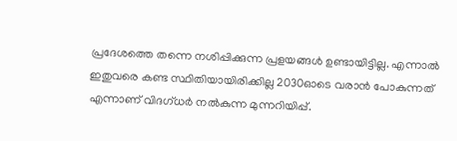പ്രദേശത്തെ തന്നെ നശിപ്പിക്കുന്ന പ്രളയങ്ങള്‍ ഉണ്ടായിട്ടില്ല. എന്നാല്‍ ഇതുവരെ കണ്ട സ്ഥിതിയായിരിക്കില്ല 2030ഓടെ വരാന്‍ പോകുന്നത് എന്നാണ് വിദഗ്ധര്‍ നല്‍കുന്ന മുന്നറിയിപ്പ്.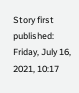Story first published: Friday, July 16, 2021, 10:17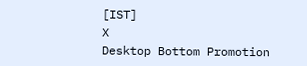[IST]
X
Desktop Bottom Promotion